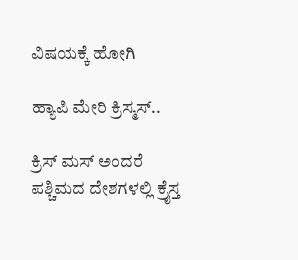ವಿಷಯಕ್ಕೆ ಹೋಗಿ

ಹ್ಯಾಪಿ ಮೇರಿ ಕ್ರಿಸ್ಮಸ್..

ಕ್ರಿಸ್ ಮಸ್ ಅಂದರೆ ಪಶ್ಚಿಮದ ದೇಶಗಳಲ್ಲಿ ಕ್ರೈಸ್ತ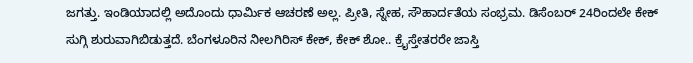ಜಗತ್ತು. ಇಂಡಿಯಾದಲ್ಲಿ ಅದೊಂದು ಧಾರ್ಮಿಕ ಆಚರಣೆ ಅಲ್ಲ. ಪ್ರೀತಿ, ಸ್ನೇಹ, ಸೌಹಾರ್ದತೆಯ ಸಂಭ್ರಮ. ಡಿಸೆಂಬರ್ 24ರಿಂದಲೇ ಕೇಕ್ ಸುಗ್ಗಿ ಶುರುವಾಗಿಬಿಡುತ್ತದೆ. ಬೆಂಗಳೂರಿನ ನೀಲಗಿರಿಸ್ ಕೇಕ್, ಕೇಕ್ ಶೋ.. ಕ್ರೈಸ್ತೇತರರೇ ಜಾಸ್ತಿ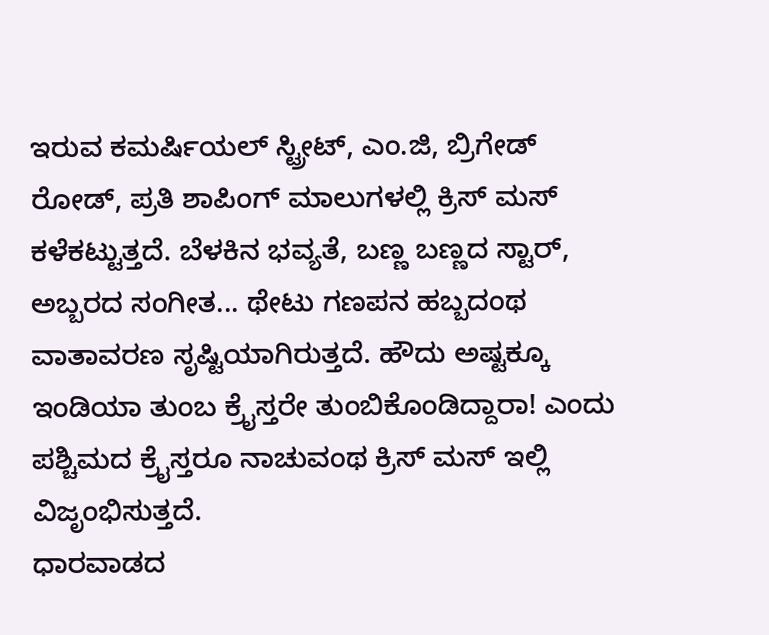ಇರುವ ಕಮರ್ಷಿಯಲ್ ಸ್ಟ್ರೀಟ್, ಎಂ.ಜಿ, ಬ್ರಿಗೇಡ್ ರೋಡ್, ಪ್ರತಿ ಶಾಪಿಂಗ್ ಮಾಲುಗಳಲ್ಲಿ ಕ್ರಿಸ್ ಮಸ್ ಕಳೆಕಟ್ಟುತ್ತದೆ. ಬೆಳಕಿನ ಭವ್ಯತೆ, ಬಣ್ಣ ಬಣ್ಣದ ಸ್ಟಾರ್, ಅಬ್ಬರದ ಸಂಗೀತ... ಥೇಟು ಗಣಪನ ಹಬ್ಬದಂಥ ವಾತಾವರಣ ಸೃಷ್ಟಿಯಾಗಿರುತ್ತದೆ. ಹೌದು ಅಷ್ಟಕ್ಕೂ ಇಂಡಿಯಾ ತುಂಬ ಕ್ರೈಸ್ತರೇ ತುಂಬಿಕೊಂಡಿದ್ದಾರಾ! ಎಂದು ಪಶ್ಚಿಮದ ಕ್ರೈಸ್ತರೂ ನಾಚುವಂಥ ಕ್ರಿಸ್ ಮಸ್ ಇಲ್ಲಿ ವಿಜೃಂಭಿಸುತ್ತದೆ.
ಧಾರವಾಡದ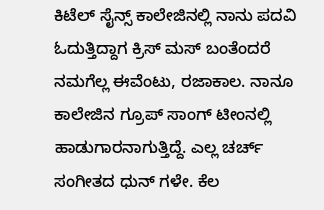ಕಿಟೆಲ್ ಸೈನ್ಸ್ ಕಾಲೇಜಿನಲ್ಲಿ ನಾನು ಪದವಿ ಓದುತ್ತಿದ್ದಾಗ ಕ್ರಿಸ್ ಮಸ್ ಬಂತೆಂದರೆ ನಮಗೆಲ್ಲ ಈವೆಂಟು, ರಜಾಕಾಲ. ನಾನೂ ಕಾಲೇಜಿನ ಗ್ರೂಪ್ ಸಾಂಗ್ ಟೀಂನಲ್ಲಿ ಹಾಡುಗಾರನಾಗುತ್ತಿದ್ದೆ. ಎಲ್ಲ ಚರ್ಚ್ ಸಂಗೀತದ ಧುನ್ ಗಳೇ. ಕೆಲ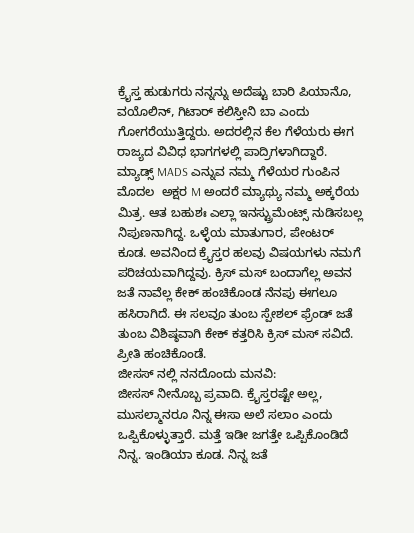ಕ್ರೈಸ್ತ ಹುಡುಗರು ನನ್ನನ್ನು ಅದೆಷ್ಟು ಬಾರಿ ಪಿಯಾನೊ, ವಯೊಲಿನ್, ಗಿಟಾರ್ ಕಲಿಸ್ತೀನಿ ಬಾ ಎಂದು ಗೋಗರೆಯುತ್ತಿದ್ದರು. ಅದರಲ್ಲಿನ ಕೆಲ ಗೆಳೆಯರು ಈಗ ರಾಜ್ಯದ ವಿವಿಧ ಭಾಗಗಳಲ್ಲಿ ಪಾದ್ರಿಗಳಾಗಿದ್ದಾರೆ. ಮ್ಯಾಡ್ಸ್ MADS ಎನ್ನುವ ನಮ್ಮ ಗೆಳೆಯರ ಗುಂಪಿನ ಮೊದಲ  ಅಕ್ಷರ M ಅಂದರೆ ಮ್ಯಾಥ್ಯು ನಮ್ಮ ಅಕ್ಕರೆಯ ಮಿತ್ರ. ಆತ ಬಹುಶಃ ಎಲ್ಲಾ ಇನಸ್ಟ್ರುಮೆಂಟ್ಸ್ ನುಡಿಸಬಲ್ಲ ನಿಪುಣನಾಗಿದ್ದ. ಒಳ್ಳೆಯ ಮಾತುಗಾರ, ಪೇಂಟರ್ ಕೂಡ. ಅವನಿಂದ ಕ್ರೈಸ್ತರ ಹಲವು ವಿಷಯಗಳು ನಮಗೆ ಪರಿಚಯವಾಗಿದ್ದವು. ಕ್ರಿಸ್ ಮಸ್ ಬಂದಾಗೆಲ್ಲ ಅವನ ಜತೆ ನಾವೆಲ್ಲ ಕೇಕ್ ಹಂಚಿಕೊಂಡ ನೆನಪು ಈಗಲೂ ಹಸಿರಾಗಿದೆ. ಈ ಸಲವೂ ತುಂಬ ಸ್ಪೇಶಲ್ ಫ್ರೆಂಡ್ ಜತೆ ತುಂಬ ವಿಶಿಷ್ಠವಾಗಿ ಕೇಕ್ ಕತ್ತರಿಸಿ ಕ್ರಿಸ್ ಮಸ್ ಸವಿದೆ. ಪ್ರೀತಿ ಹಂಚಿಕೊಂಡೆ.
ಜೀಸಸ್ ನಲ್ಲಿ ನನದೊಂದು ಮನವಿ:
ಜೀಸಸ್ ನೀನೊಬ್ಬ ಪ್ರವಾದಿ. ಕ್ರೈಸ್ತರಷ್ಟೇ ಅಲ್ಲ, ಮುಸಲ್ಮಾನರೂ ನಿನ್ನ ಈಸಾ ಅಲೆ ಸಲಾಂ ಎಂದು ಒಪ್ಪಿಕೊಳ್ಳುತ್ತಾರೆ. ಮತ್ತೆ ಇಡೀ ಜಗತ್ತೇ ಒಪ್ಪಿಕೊಂಡಿದೆ ನಿನ್ನ. ಇಂಡಿಯಾ ಕೂಡ. ನಿನ್ನ ಜತೆ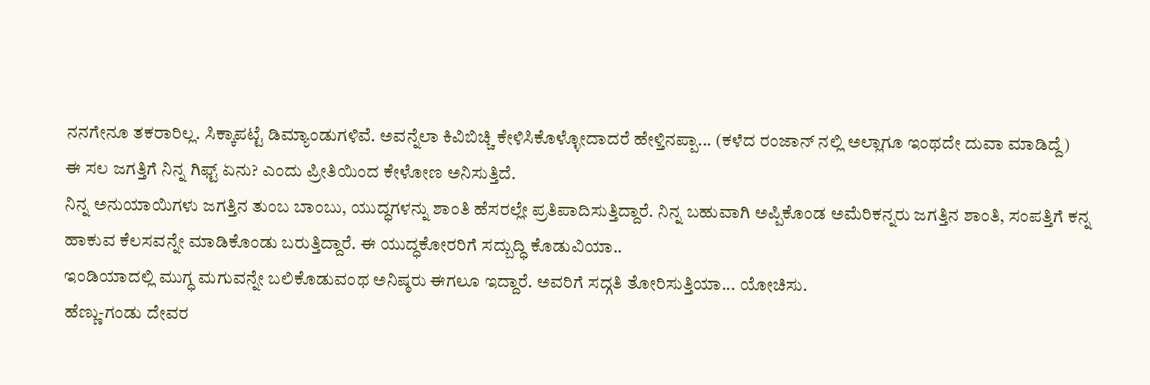ನನಗೇನೂ ತಕರಾರಿಲ್ಲ. ಸಿಕ್ಕಾಪಟ್ಟೆ ಡಿಮ್ಯಾಂಡುಗಳಿವೆ. ಅವನ್ನೆಲಾ ಕಿವಿಬಿಚ್ಚಿ ಕೇಳಿಸಿಕೊಳ್ಳೋದಾದರೆ ಹೇಳ್ತಿನಪ್ಪಾ... (ಕಳೆದ ರಂಜಾನ್ ನಲ್ಲಿ ಅಲ್ಲಾಗೂ ಇಂಥದೇ ದುವಾ ಮಾಡಿದ್ದೆ)
ಈ ಸಲ ಜಗತ್ತಿಗೆ ನಿನ್ನ ಗಿಫ್ಟ್ ಏನು? ಎಂದು ಪ್ರೀತಿಯಿಂದ ಕೇಳೋಣ ಅನಿಸುತ್ತಿದೆ.
ನಿನ್ನ ಅನುಯಾಯಿಗಳು ಜಗತ್ತಿನ ತುಂಬ ಬಾಂಬು, ಯುದ್ಧಗಳನ್ನು ಶಾಂತಿ ಹೆಸರಲ್ಲೇ ಪ್ರತಿಪಾದಿಸುತ್ತಿದ್ದಾರೆ. ನಿನ್ನ ಬಹುವಾಗಿ ಅಪ್ಪಿಕೊಂಡ ಅಮೆರಿಕನ್ನರು ಜಗತ್ತಿನ ಶಾಂತಿ, ಸಂಪತ್ತಿಗೆ ಕನ್ನ ಹಾಕುವ ಕೆಲಸವನ್ನೇ ಮಾಡಿಕೊಂಡು ಬರುತ್ತಿದ್ದಾರೆ. ಈ ಯುದ್ಧಕೋರರಿಗೆ ಸದ್ಬುದ್ಧಿ ಕೊಡುವಿಯಾ..
ಇಂಡಿಯಾದಲ್ಲಿ ಮುಗ್ಧ ಮಗುವನ್ನೇ ಬಲಿಕೊಡುವಂಥ ಅನಿಷ್ಠರು ಈಗಲೂ ಇದ್ದಾರೆ. ಅವರಿಗೆ ಸದ್ಗತಿ ತೋರಿಸುತ್ತಿಯಾ... ಯೋಚಿಸು.
ಹೆಣ್ಣು-ಗಂಡು ದೇವರ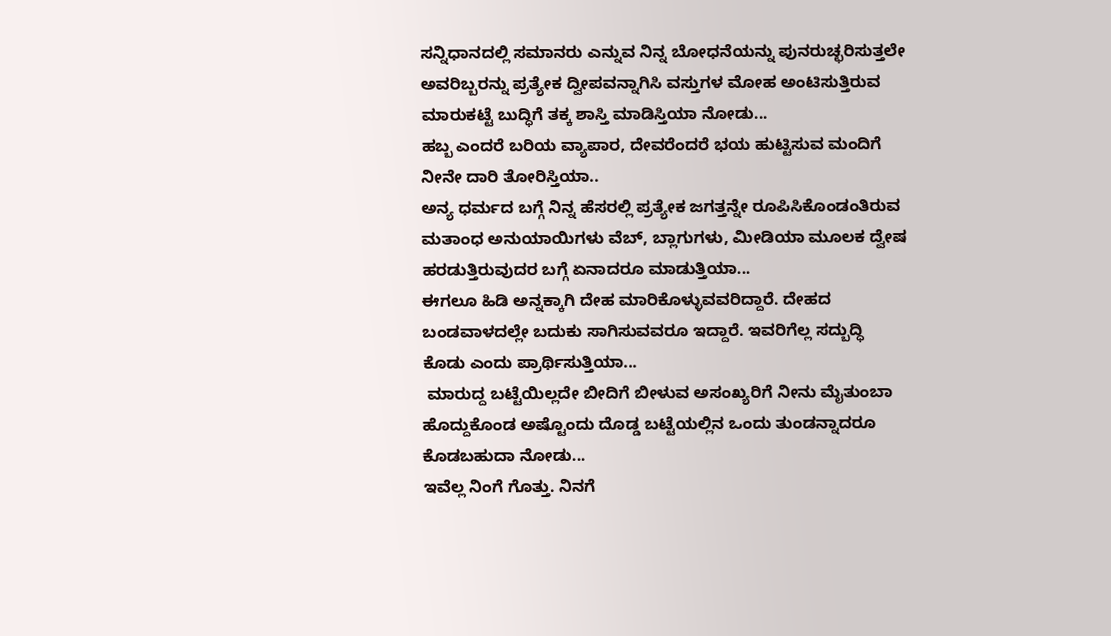ಸನ್ನಿಧಾನದಲ್ಲಿ ಸಮಾನರು ಎನ್ನುವ ನಿನ್ನ ಬೋಧನೆಯನ್ನು ಪುನರುಚ್ಛರಿಸುತ್ತಲೇ ಅವರಿಬ್ಬರನ್ನು ಪ್ರತ್ಯೇಕ ದ್ವೀಪವನ್ನಾಗಿಸಿ ವಸ್ತುಗಳ ಮೋಹ ಅಂಟಿಸುತ್ತಿರುವ ಮಾರುಕಟ್ಟೆ ಬುದ್ಧಿಗೆ ತಕ್ಕ ಶಾಸ್ತಿ ಮಾಡಿಸ್ತಿಯಾ ನೋಡು...
ಹಬ್ಬ ಎಂದರೆ ಬರಿಯ ವ್ಯಾಪಾರ, ದೇವರೆಂದರೆ ಭಯ ಹುಟ್ಟಿಸುವ ಮಂದಿಗೆ ನೀನೇ ದಾರಿ ತೋರಿಸ್ತಿಯಾ..
ಅನ್ಯ ಧರ್ಮದ ಬಗ್ಗೆ ನಿನ್ನ ಹೆಸರಲ್ಲಿ ಪ್ರತ್ಯೇಕ ಜಗತ್ತನ್ನೇ ರೂಪಿಸಿಕೊಂಡಂತಿರುವ ಮತಾಂಧ ಅನುಯಾಯಿಗಳು ವೆಬ್, ಬ್ಲಾಗುಗಳು, ಮೀಡಿಯಾ ಮೂಲಕ ದ್ವೇಷ ಹರಡುತ್ತಿರುವುದರ ಬಗ್ಗೆ ಏನಾದರೂ ಮಾಡುತ್ತಿಯಾ...
ಈಗಲೂ ಹಿಡಿ ಅನ್ನಕ್ಕಾಗಿ ದೇಹ ಮಾರಿಕೊಳ್ಳುವವರಿದ್ದಾರೆ. ದೇಹದ ಬಂಡವಾಳದಲ್ಲೇ ಬದುಕು ಸಾಗಿಸುವವರೂ ಇದ್ದಾರೆ. ಇವರಿಗೆಲ್ಲ ಸದ್ಬುದ್ಧಿ ಕೊಡು ಎಂದು ಪ್ರಾರ್ಥಿಸುತ್ತಿಯಾ...
 ಮಾರುದ್ದ ಬಟ್ಟೆಯಿಲ್ಲದೇ ಬೀದಿಗೆ ಬೀಳುವ ಅಸಂಖ್ಯರಿಗೆ ನೀನು ಮೈತುಂಬಾ ಹೊದ್ದುಕೊಂಡ ಅಷ್ಟೊಂದು ದೊಡ್ಡ ಬಟ್ಟೆಯಲ್ಲಿನ ಒಂದು ತುಂಡನ್ನಾದರೂ ಕೊಡಬಹುದಾ ನೋಡು...
ಇವೆಲ್ಲ ನಿಂಗೆ ಗೊತ್ತು. ನಿನಗೆ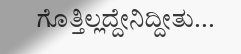ಗೊತ್ತಿಲ್ಲದ್ದೇನಿದ್ದೀತು...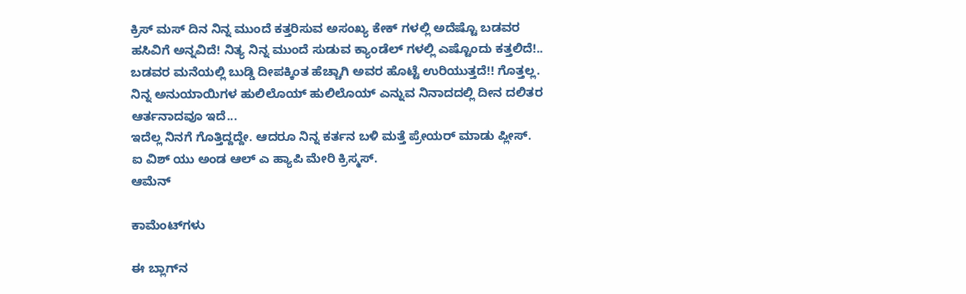ಕ್ರಿಸ್ ಮಸ್ ದಿನ ನಿನ್ನ ಮುಂದೆ ಕತ್ತರಿಸುವ ಅಸಂಖ್ಯ ಕೇಕ್ ಗಳಲ್ಲಿ ಅದೆಷ್ಟೊ ಬಡವರ ಹಸಿವಿಗೆ ಅನ್ನವಿದೆ! ನಿತ್ಯ ನಿನ್ನ ಮುಂದೆ ಸುಡುವ ಕ್ಯಾಂಡೆಲ್ ಗಳಲ್ಲಿ ಎಷ್ಟೊಂದು ಕತ್ತಲಿದೆ!.. ಬಡವರ ಮನೆಯಲ್ಲಿ ಬುಡ್ಡಿ ದೀಪಕ್ಕಿಂತ ಹೆಚ್ಚಾಗಿ ಅವರ ಹೊಟ್ಟೆ ಉರಿಯುತ್ತದೆ!! ಗೊತ್ತಲ್ಲ. ನಿನ್ನ ಅನುಯಾಯಿಗಳ ಹುಲಿಲೊಯ್ ಹುಲಿಲೊಯ್ ಎನ್ನುವ ನಿನಾದದಲ್ಲಿ ದೀನ ದಲಿತರ ಆರ್ತನಾದವೂ ಇದೆ...
ಇದೆಲ್ಲ ನಿನಗೆ ಗೊತ್ತಿದ್ದದ್ದೇ. ಆದರೂ ನಿನ್ನ ಕರ್ತನ ಬಳಿ ಮತ್ತೆ ಪ್ರೇಯರ್ ಮಾಡು ಪ್ಲೀಸ್.
ಐ ವಿಶ್ ಯು ಅಂಡ ಆಲ್ ಎ ಹ್ಯಾಪಿ ಮೇರಿ ಕ್ರಿಸ್ಮಸ್.
ಆಮೆನ್

ಕಾಮೆಂಟ್‌ಗಳು

ಈ ಬ್ಲಾಗ್‌ನ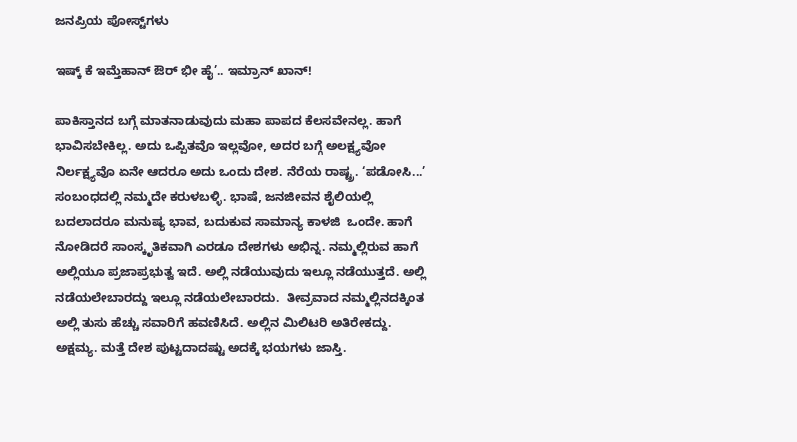ಜನಪ್ರಿಯ ಪೋಸ್ಟ್‌ಗಳು

ಇಷ್ಕ್‌ ಕೆ ಇಮ್ತೆಹಾನ್‌ ಔರ್‌ ಭೀ ಹೈ’.. ಇಮ್ರಾನ್‌ ಖಾನ್‌!

ಪಾಕಿಸ್ತಾನದ ಬಗ್ಗೆ ಮಾತನಾಡುವುದು ಮಹಾ ಪಾಪದ ಕೆಲಸವೇನಲ್ಲ. ಹಾಗೆ ಭಾವಿಸಬೇಕಿಲ್ಲ. ಅದು ಒಪ್ಪಿತವೊ ಇಲ್ಲವೋ, ಅದರ ಬಗ್ಗೆ ಅಲಕ್ಷ್ಯವೋ ನಿರ್ಲಕ್ಷ್ಯವೊ ಏನೇ ಆದರೂ ಅದು ಒಂದು ದೇಶ. ನೆರೆಯ ರಾಷ್ಟ್ರ. ‘ಪಡೋಸಿ...’ ಸಂಬಂಧದಲ್ಲಿ ನಮ್ಮದೇ ಕರುಳಬಳ್ಳಿ. ಭಾಷೆ, ಜನಜೀವನ ಶೈಲಿಯಲ್ಲಿ ಬದಲಾದರೂ ಮನುಷ್ಯ ಭಾವ, ಬದುಕುವ ಸಾಮಾನ್ಯ ಕಾಳಜಿ  ಒಂದೇ. ಹಾಗೆ ನೋಡಿದರೆ ಸಾಂಸ್ಕೃತಿಕವಾಗಿ ಎರಡೂ ದೇಶಗಳು ಅಭಿನ್ನ. ನಮ್ಮಲ್ಲಿರುವ ಹಾಗೆ ಅಲ್ಲಿಯೂ ಪ್ರಜಾಪ್ರಭುತ್ವ ಇದೆ. ಅಲ್ಲಿ ನಡೆಯುವುದು ಇಲ್ಲೂ ನಡೆಯುತ್ತದೆ. ಅಲ್ಲಿ ನಡೆಯಲೇಬಾರದ್ದು ಇಲ್ಲೂ ನಡೆಯಲೇಬಾರದು.  ತೀವ್ರವಾದ ನಮ್ಮಲ್ಲಿನದಕ್ಕಿಂತ ಅಲ್ಲಿ ತುಸು ಹೆಚ್ಚು ಸವಾರಿಗೆ ಹವಣಿಸಿದೆ. ಅಲ್ಲಿನ ಮಿಲಿಟರಿ ಅತಿರೇಕದ್ದು. ಅಕ್ಷಮ್ಯ. ಮತ್ತೆ ದೇಶ ಪುಟ್ಟದಾದಷ್ಟು ಅದಕ್ಕೆ ಭಯಗಳು ಜಾಸ್ತಿ.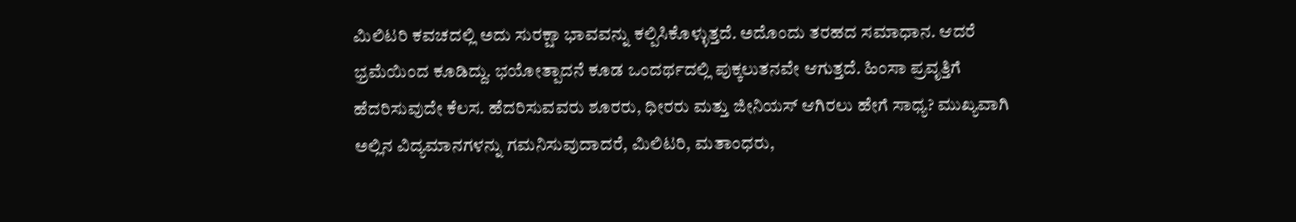ಮಿಲಿಟರಿ ಕವಚದಲ್ಲಿ ಅದು ಸುರಕ್ಷಾ ಭಾವವನ್ನು ಕಲ್ಪಿಸಿಕೊಳ್ಳುತ್ತದೆ. ಅದೊಂದು ತರಹದ ಸಮಾಧಾನ. ಆದರೆ ಭ್ರಮೆಯಿಂದ ಕೂಡಿದ್ದು. ಭಯೋತ್ಪಾದನೆ ಕೂಡ ಒಂದರ್ಥದಲ್ಲಿ ಪುಕ್ಕಲುತನವೇ ಆಗುತ್ತದೆ. ಹಿಂಸಾ ಪ್ರವೃತ್ತಿಗೆ ಹೆದರಿಸುವುದೇ ಕೆಲಸ. ಹೆದರಿಸುವವರು ಶೂರರು, ಧೀರರು ಮತ್ತು ಜೀನಿಯಸ್‌ ಆಗಿರಲು ಹೇಗೆ ಸಾಧ್ಯ? ಮುಖ್ಯವಾಗಿ ಅಲ್ಲಿನ ವಿದ್ಯಮಾನಗಳನ್ನು ಗಮನಿಸುವುದಾದರೆ, ಮಿಲಿಟರಿ, ಮತಾಂಧರು,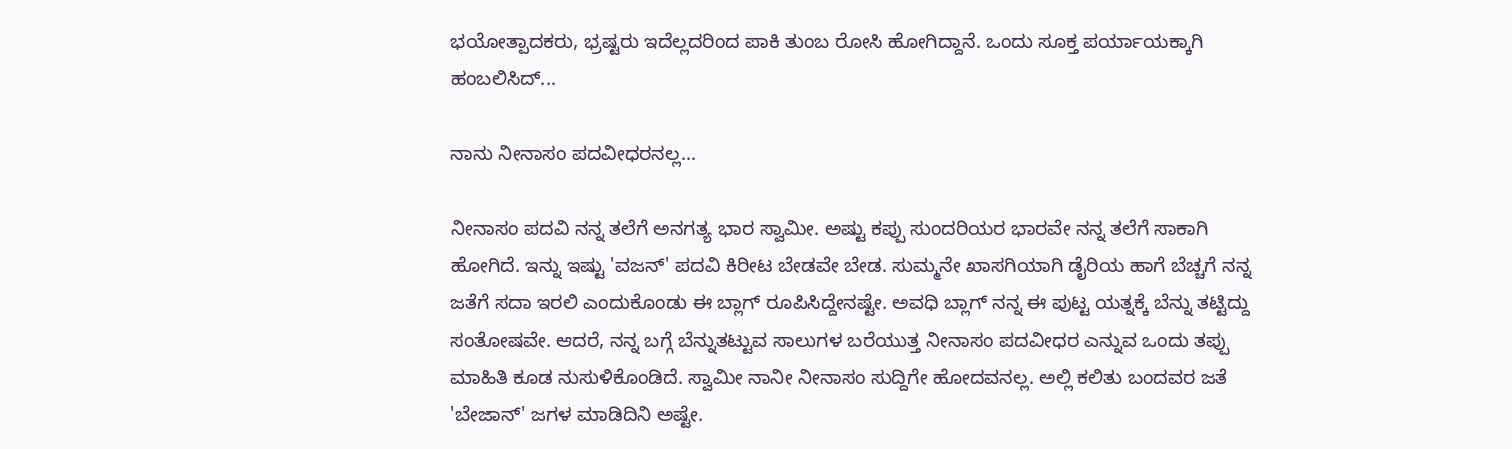ಭಯೋತ್ಪಾದಕರು, ಭ್ರಷ್ಟರು ಇದೆಲ್ಲದರಿಂದ ಪಾಕಿ ತುಂಬ ರೋಸಿ ಹೋಗಿದ್ದಾನೆ. ಒಂದು ಸೂಕ್ತ ಪರ್ಯಾಯಕ್ಕಾಗಿ ಹಂಬಲಿಸಿದ್...

ನಾನು ನೀನಾಸಂ ಪದವೀಧರನಲ್ಲ...

ನೀನಾಸಂ ಪದವಿ ನನ್ನ ತಲೆಗೆ ಅನಗತ್ಯ ಭಾರ ಸ್ವಾಮೀ. ಅಷ್ಟು ಕಪ್ಪು ಸುಂದರಿಯರ ಭಾರವೇ ನನ್ನ ತಲೆಗೆ ಸಾಕಾಗಿ ಹೋಗಿದೆ. ಇನ್ನು ಇಷ್ಟು 'ವಜನ್' ಪದವಿ ಕಿರೀಟ ಬೇಡವೇ ಬೇಡ. ಸುಮ್ಮನೇ ಖಾಸಗಿಯಾಗಿ ಡೈರಿಯ ಹಾಗೆ ಬೆಚ್ಚಗೆ ನನ್ನ ಜತೆಗೆ ಸದಾ ಇರಲಿ ಎಂದುಕೊಂಡು ಈ ಬ್ಲಾಗ್ ರೂಪಿಸಿದ್ದೇನಷ್ಟೇ. ಅವಧಿ ಬ್ಲಾಗ್ ನನ್ನ ಈ ಪುಟ್ಟ ಯತ್ನಕ್ಕೆ ಬೆನ್ನು ತಟ್ಟಿದ್ದು ಸಂತೋಷವೇ. ಆದರೆ, ನನ್ನ ಬಗ್ಗೆ ಬೆನ್ನುತಟ್ಟುವ ಸಾಲುಗಳ ಬರೆಯುತ್ತ ನೀನಾಸಂ ಪದವೀಧರ ಎನ್ನುವ ಒಂದು ತಪ್ಪು ಮಾಹಿತಿ ಕೂಡ ನುಸುಳಿಕೊಂಡಿದೆ. ಸ್ವಾಮೀ ನಾನೀ ನೀನಾಸಂ ಸುದ್ದಿಗೇ ಹೋದವನಲ್ಲ. ಅಲ್ಲಿ ಕಲಿತು ಬಂದವರ ಜತೆ 'ಬೇಜಾನ್' ಜಗಳ ಮಾಡಿದಿನಿ ಅಷ್ಟೇ.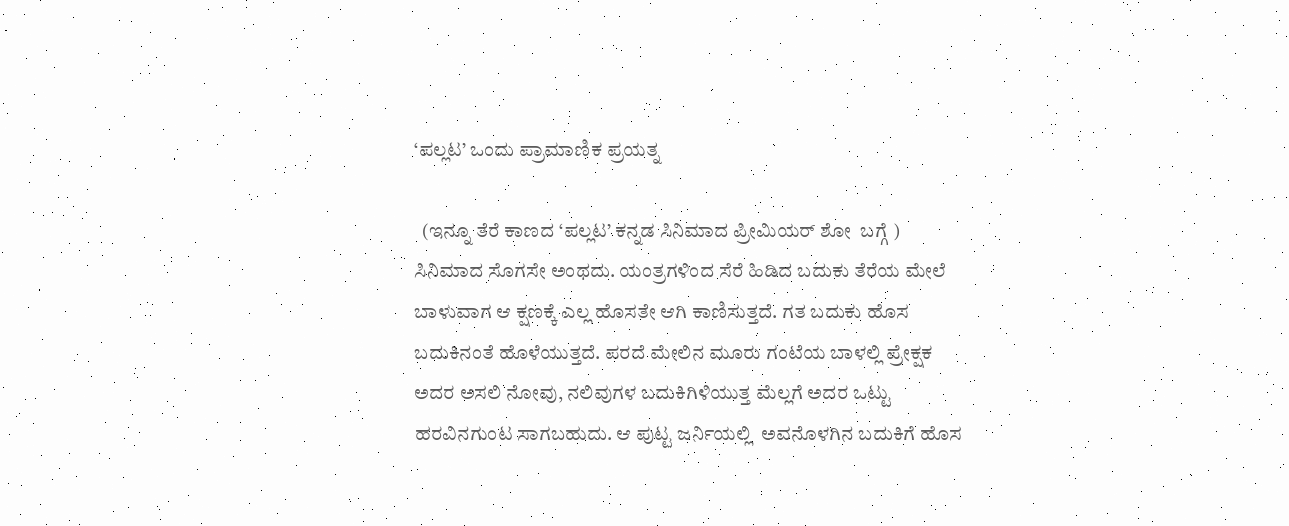‘ಪಲ್ಲಟ’ ಒಂದು ಪ್ರಾಮಾಣಿಕ ಪ್ರಯತ್ನ

  (ಇನ್ನೂ ತೆರೆ ಕಾಣದ ‘ಪಲ್ಲಟ’ ಕನ್ನಡ ಸಿನಿಮಾದ ಪ್ರೀಮಿಯರ್‌ ಶೋ  ಬಗ್ಗೆ ) ಸಿನಿಮಾದ ಸೊಗಸೇ ಅಂಥದು. ಯಂತ್ರಗಳಿಂದ ಸೆರೆ ಹಿಡಿದ ಬದುಕು ತೆರೆಯ ಮೇಲೆ ಬಾಳುವಾಗ ಆ ಕ್ಷಣಕ್ಕೆ ಎಲ್ಲ ಹೊಸತೇ ಆಗಿ ಕಾಣಿಸುತ್ತದೆ. ಗತ ಬದುಕು ಹೊಸ ಬದುಕಿನಂತೆ ಹೊಳೆಯುತ್ತದೆ. ಪರದೆ ಮೇಲಿನ ಮೂರು ಗಂಟೆಯ ಬಾಳಲ್ಲಿ ಪ್ರೇಕ್ಷಕ ಅದರ ಅಸಲಿ ನೋವು, ನಲಿವುಗಳ ಬದುಕಿಗಿಳಿಯುತ್ತ ಮೆಲ್ಲಗೆ ಅದರ ಒಟ್ಟು ಹರವಿನಗುಂಟ ಸಾಗಬಹುದು. ಆ ಪುಟ್ಟ ಜರ್ನಿಯಲ್ಲಿ  ಅವನೊಳಗಿನ ಬದುಕಿಗೆ ಹೊಸ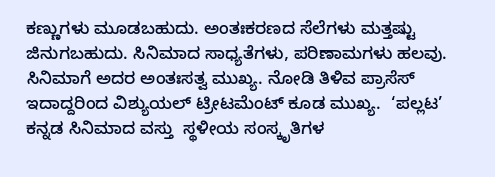ಕಣ್ಣುಗಳು ಮೂಡಬಹುದು. ಅಂತಃಕರಣದ ಸೆಲೆಗಳು ಮತ್ತಷ್ಟು ಜಿನುಗಬಹುದು. ಸಿನಿಮಾದ ಸಾಧ್ಯತೆಗಳು, ಪರಿಣಾಮಗಳು ಹಲವು. ಸಿನಿಮಾಗೆ ಅದರ ಅಂತಃಸತ್ವ ಮುಖ್ಯ. ನೋಡಿ ತಿಳಿವ ಪ್ರಾಸೆಸ್‌ ಇದಾದ್ದರಿಂದ ವಿಶ್ಯುಯಲ್‌ ಟ್ರೀಟಮೆಂಟ್‌ ಕೂಡ ಮುಖ್ಯ.  ‘ಪಲ್ಲಟ’ ಕನ್ನಡ ಸಿನಿಮಾದ ವಸ್ತು  ಸ್ಥಳೀಯ ಸಂಸ್ಕೃತಿಗಳ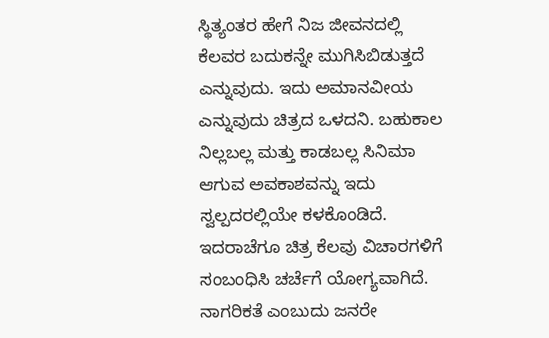ಸ್ಥಿತ್ಯಂತರ ಹೇಗೆ ನಿಜ ಜೀವನದಲ್ಲಿ ಕೆಲವರ ಬದುಕನ್ನೇ ಮುಗಿಸಿಬಿಡುತ್ತದೆ ಎನ್ನುವುದು. ಇದು ಅಮಾನವೀಯ ಎನ್ನುವುದು ಚಿತ್ರದ ಒಳದನಿ. ಬಹುಕಾಲ ನಿಲ್ಲಬಲ್ಲ ಮತ್ತು ಕಾಡಬಲ್ಲ ಸಿನಿಮಾ ಆಗುವ ಅವಕಾಶವನ್ನು ಇದು ಸ್ವಲ್ಪದರಲ್ಲಿಯೇ ಕಳಕೊಂಡಿದೆ. ಇದರಾಚೆಗೂ ಚಿತ್ರ ಕೆಲವು ವಿಚಾರಗಳಿಗೆ ಸಂಬಂಧಿಸಿ ಚರ್ಚೆಗೆ ಯೋಗ್ಯವಾಗಿದೆ. ನಾಗರಿಕತೆ ಎಂಬುದು ಜನರೇ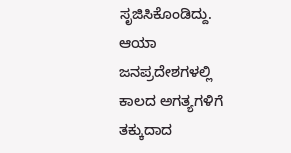ಸೃಜಿಸಿಕೊಂಡಿದ್ದು. ಆಯಾ ಜನಪ್ರದೇಶಗಳಲ್ಲಿ ಕಾಲದ ಅಗತ್ಯಗಳಿಗೆ ತಕ್ಕುದಾದ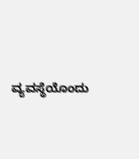ವ್ಯವಸ್ಥೆಯೊಂದು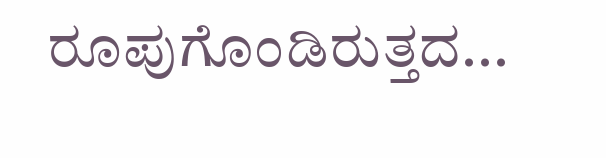ರೂಪುಗೊಂಡಿರುತ್ತದ...